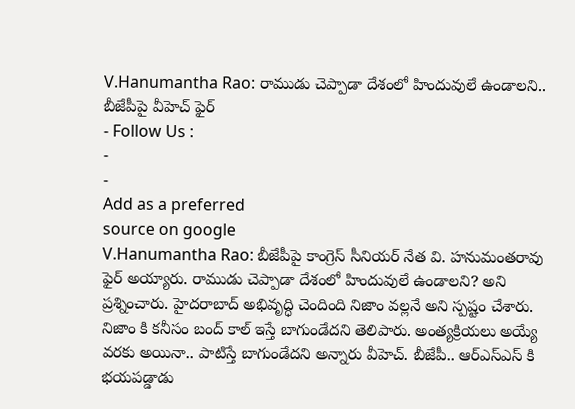V.Hanumantha Rao: రాముడు చెప్పాడా దేశంలో హిందువులే ఉండాలని.. బీజేపీపై వీహెచ్ ఫైర్
- Follow Us :
-
-
Add as a preferred
source on google
V.Hanumantha Rao: బీజేపీపై కాంగ్రెస్ సీనియర్ నేత వి. హనుమంతరావు ఫైర్ అయ్యారు. రాముడు చెప్పాడా దేశంలో హిందువులే ఉండాలని? అని ప్రశ్నించారు. హైదరాబాద్ అభివృద్ధి చెందింది నిజాం వల్లనే అని స్పష్టం చేశారు. నిజాం కి కనీసం బంద్ కాల్ ఇస్తే బాగుండేదని తెలిపారు. అంత్యక్రియలు అయ్యే వరకు అయినా.. పాటిస్తే బాగుండేదని అన్నారు వీహెచ్. బీజేపీ.. ఆర్ఎస్ఎస్ కి భయపడ్డాడు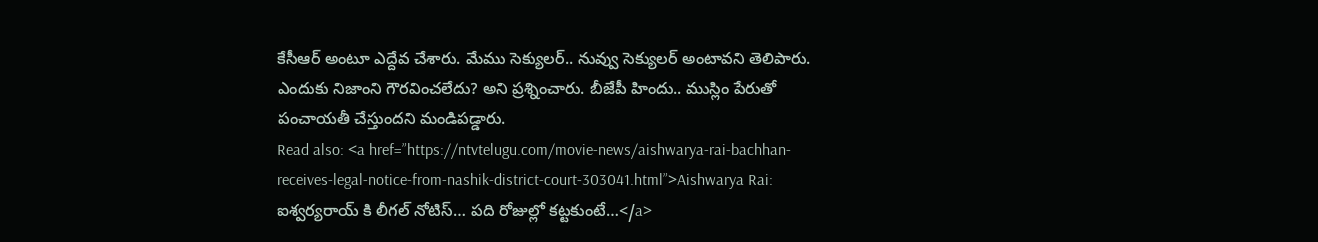కేసీఆర్ అంటూ ఎద్దేవ చేశారు. మేము సెక్యులర్.. నువ్వు సెక్యులర్ అంటావని తెలిపారు. ఎందుకు నిజాంని గౌరవించలేదు? అని ప్రశ్నించారు. బీజేపీ హిందు.. ముస్లిం పేరుతో పంచాయతీ చేస్తుందని మండిపడ్డారు.
Read also: <a href=”https://ntvtelugu.com/movie-news/aishwarya-rai-bachhan-receives-legal-notice-from-nashik-district-court-303041.html”>Aishwarya Rai: ఐశ్వర్యరాయ్ కి లీగల్ నోటిస్… పది రోజుల్లో కట్టకుంటే…</a>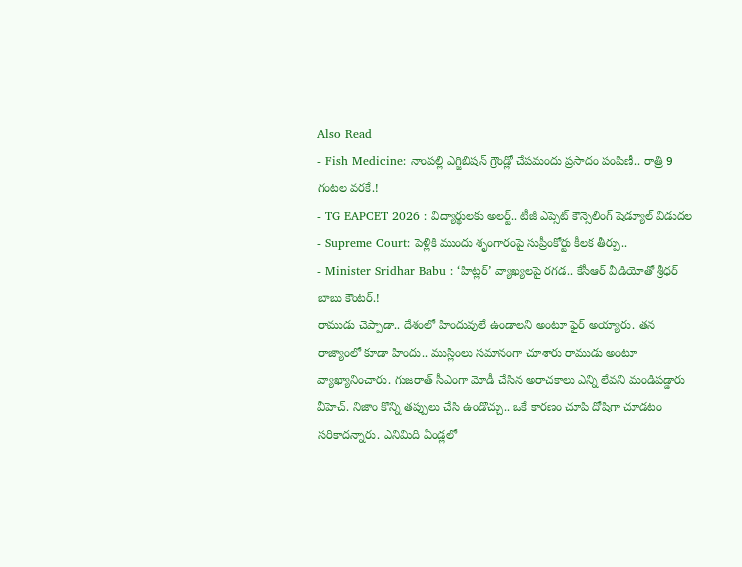Also Read
- Fish Medicine: నాంపల్లి ఎగ్జిబిషన్ గ్రౌండ్లో చేపమందు ప్రసాదం పంపిణీ.. రాత్రి 9 గంటల వరకే.!
- TG EAPCET 2026 : విద్యార్థులకు అలర్ట్.. టీజీ ఎప్సెట్ కౌన్సెలింగ్ షెడ్యూల్ విడుదల
- Supreme Court: పెళ్లికి ముందు శృంగారంపై సుప్రీంకోర్టు కీలక తీర్పు..
- Minister Sridhar Babu : ‘హిట్లర్’ వ్యాఖ్యలపై రగడ.. కేసీఆర్ వీడియోతో శ్రీధర్ బాబు కౌంటర్.!
రాముడు చెప్పాడా.. దేశంలో హిందువులే ఉండాలని అంటూ ఫైర్ అయ్యారు. తన రాజ్యాంలో కూడా హిందు.. ముస్లింలు సమానంగా చూశారు రాముడు అంటూ వ్యాఖ్యానించారు. గుజరాత్ సీఎంగా మోడీ చేసిన అరాచకాలు ఎన్ని లేవని మండిపడ్డారు వీహెచ్. నిజాం కొన్ని తప్పులు చేసి ఉండొచ్చు.. ఒకే కారణం చూపి దోషిగా చూడటం సరికాదన్నారు. ఎనిమిది ఏండ్లలో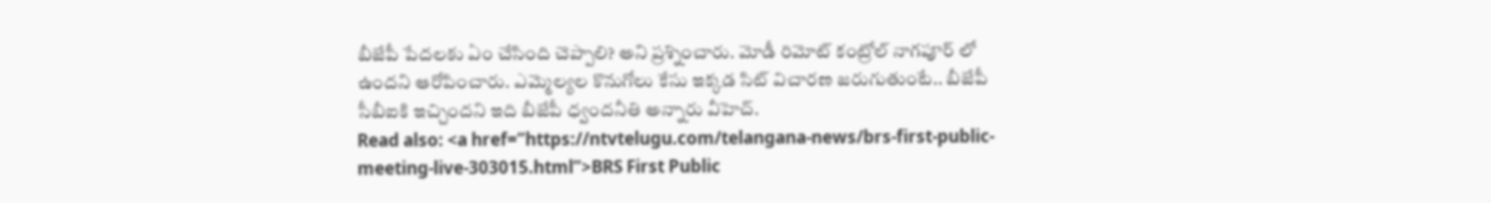బీజేపీ పేదలకు ఏం చేసింది చెప్పాలి? అని ప్రశ్నించారు. మోడీ రిమోట్ కంట్రోల్ నాగపూర్ లో ఉందని ఆరోపించారు. ఎమ్మెల్యల కొనుగోలు కేసు ఇక్కడ సిట్ విచారణ జరుగుతుంటే.. బీజేపీ సీబీఐకి ఇచ్చిందని ఇది బీజేపీ ధ్వందనీతి అన్నారు వీహెచ్.
Read also: <a href=”https://ntvtelugu.com/telangana-news/brs-first-public-meeting-live-303015.html”>BRS First Public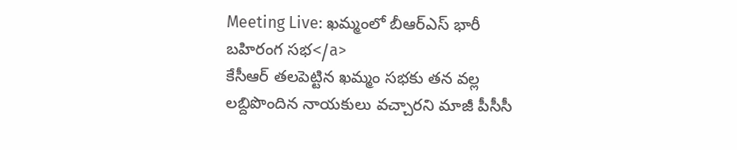Meeting Live: ఖమ్మంలో బీఆర్ఎస్ భారీ బహిరంగ సభ</a>
కేసీఆర్ తలపెట్టిన ఖమ్మం సభకు తన వల్ల లబ్దిపొందిన నాయకులు వచ్చారని మాజీ పీసీసీ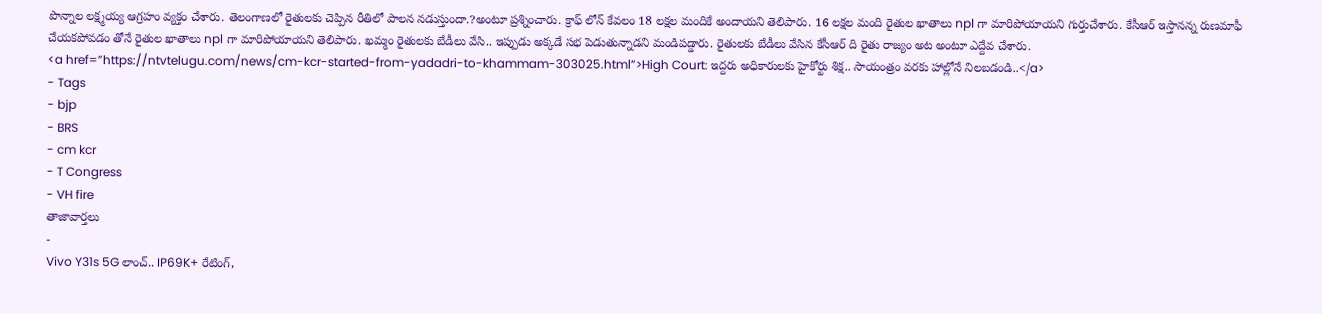పొన్నాల లక్ష్మయ్య ఆగ్రహం వ్యక్తం చేశారు. తెలంగాణలో రైతులకు చెప్పిన రీతిలో పాలన నడుస్తుందా.?అంటూ ప్రశ్నించారు. క్రాఫ్ లోన్ కేవలం 18 లక్షల మందికే అందాయని తెలిపారు. 16 లక్షల మంది రైతుల ఖాతాలు npl గా మారిపోయాయని గుర్తుచేశారు. కేసీఆర్ ఇస్తానన్న రుణమాఫీ చేయకపోవడం తోనే రైతుల ఖాతాలు npl గా మారిపోయాయని తెలిపారు. ఖమ్మం రైతులకు బేడీలు వేసి.. ఇప్పుడు అక్కడే సభ పెడుతున్నాడని మండిపడ్డారు. రైతులకు బేడీలు వేసిన కేసీఆర్ ది రైతు రాజ్యం అట అంటూ ఎద్దేవ చేశారు.
<a href=”https://ntvtelugu.com/news/cm-kcr-started-from-yadadri-to-khammam-303025.html”>High Court: ఇద్దరు అధికారులకు హైకోర్టు శిక్ష.. సాయంత్రం వరకు హాల్లోనే నిలబడండి..</a>
- Tags
- bjp
- BRS
- cm kcr
- T Congress
- VH fire
తాజావార్తలు
-
Vivo Y31s 5G లాంచ్.. IP69K+ రేటింగ్,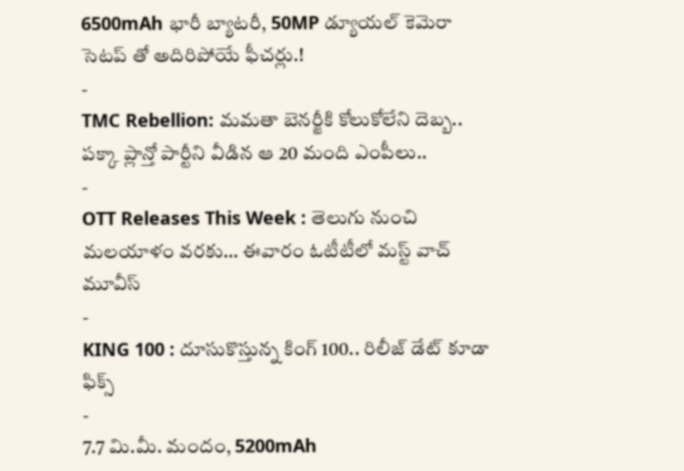6500mAh భారీ బ్యాటరీ, 50MP డ్యూయల్ కెమెరా సెటప్ తో అదిరిపోయే ఫీచర్లు.!
-
TMC Rebellion: మమతా బెనర్జీకి కోలుకోలేని దెబ్బ.. పక్కా ప్లాన్తో పార్టీని వీడిన ఆ 20 మంది ఎంపీలు..
-
OTT Releases This Week : తెలుగు నుంచి మలయాళం వరకు… ఈవారం ఓటీటీలో మస్ట్ వాచ్ మూవీస్
-
KING 100 : దూసుకొస్తున్న కింగ్ 100.. రిలీజ్ డేట్ కూడా ఫిక్స్
-
7.7 మి.మీ. మందం, 5200mAh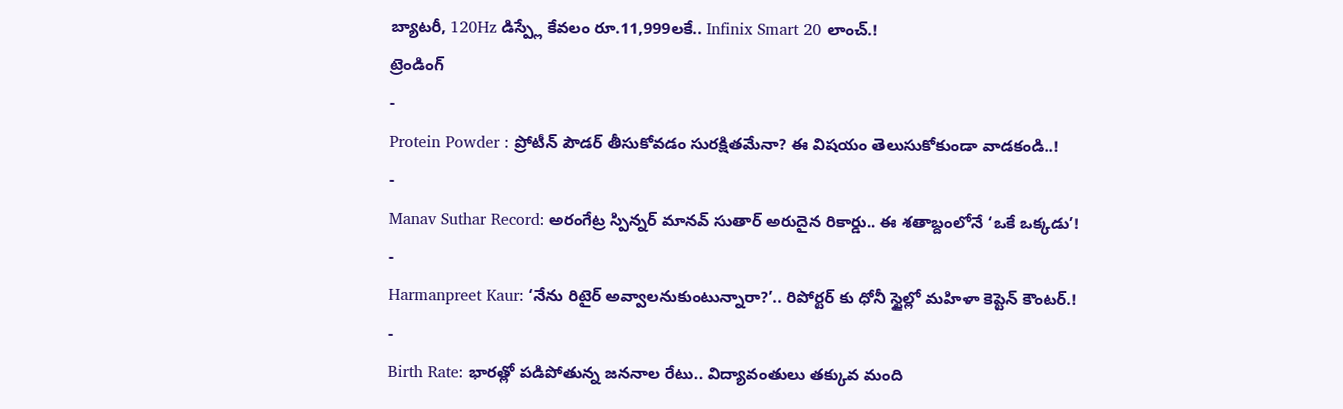బ్యాటరీ, 120Hz డిస్ప్లే కేవలం రూ.11,999లకే.. Infinix Smart 20 లాంచ్.!
ట్రెండింగ్
-
Protein Powder : ప్రోటీన్ పౌడర్ తీసుకోవడం సురక్షితమేనా? ఈ విషయం తెలుసుకోకుండా వాడకండి..!
-
Manav Suthar Record: అరంగేట్ర స్పిన్నర్ మానవ్ సుతార్ అరుదైన రికార్డు.. ఈ శతాబ్దంలోనే ‘ఒకే ఒక్కడు’!
-
Harmanpreet Kaur: ‘నేను రిటైర్ అవ్వాలనుకుంటున్నారా?’.. రిపోర్టర్ కు ధోనీ స్టైల్లో మహిళా కెప్టెన్ కౌంటర్.!
-
Birth Rate: భారత్లో పడిపోతున్న జననాల రేటు.. విద్యావంతులు తక్కువ మంది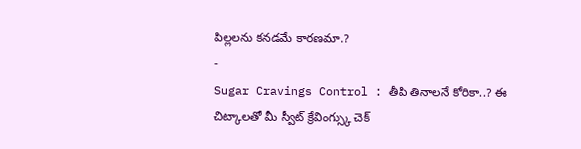పిల్లలను కనడమే కారణమా.?
-
Sugar Cravings Control : తీపి తినాలనే కోరికా..? ఈ చిట్కాలతో మీ స్వీట్ క్రేవింగ్స్కు చెక్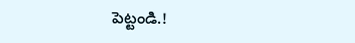పెట్టండి.!